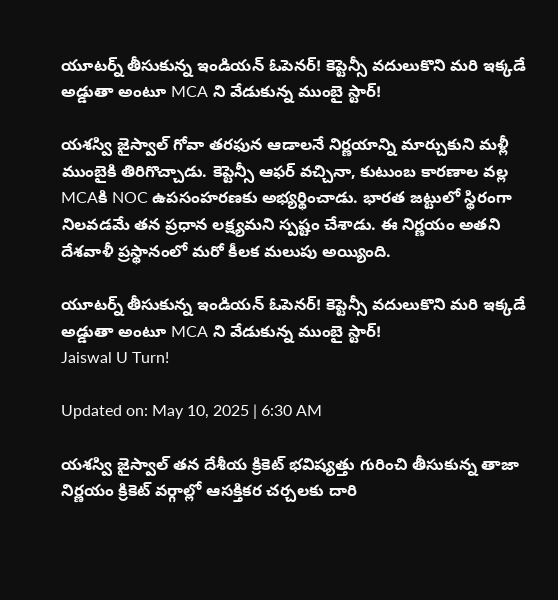యూటర్న్ తీసుకున్న ఇండియన్ ఓపెనర్! కెప్టెన్సీ వదులుకొని మరి ఇక్కడే అడ్డుతా అంటూ MCA ని వేడుకున్న ముంబై స్టార్!

యశస్వి జైస్వాల్ గోవా తరఫున ఆడాలనే నిర్ణయాన్ని మార్చుకుని మళ్లీ ముంబైకి తిరిగొచ్చాడు. కెప్టెన్సీ ఆఫర్ వచ్చినా, కుటుంబ కారణాల వల్ల MCAకి NOC ఉపసంహరణకు అభ్యర్థించాడు. భారత జట్టులో స్థిరంగా నిలవడమే తన ప్రధాన లక్ష్యమని స్పష్టం చేశాడు. ఈ నిర్ణయం అతని దేశవాళీ ప్రస్థానంలో మరో కీలక మలుపు అయ్యింది.

యూటర్న్ తీసుకున్న ఇండియన్ ఓపెనర్! కెప్టెన్సీ వదులుకొని మరి ఇక్కడే అడ్డుతా అంటూ MCA ని వేడుకున్న ముంబై స్టార్!
Jaiswal U Turn!

Updated on: May 10, 2025 | 6:30 AM

యశస్వి జైస్వాల్ తన దేశీయ క్రికెట్ భవిష్యత్తు గురించి తీసుకున్న తాజా నిర్ణయం క్రికెట్ వర్గాల్లో ఆసక్తికర చర్చలకు దారి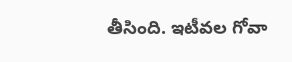తీసింది. ఇటీవల గోవా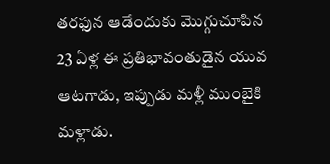తరఫున ఆడేందుకు మొగ్గుచూపిన 23 ఏళ్ల ఈ ప్రతిభావంతుడైన యువ ఆటగాడు, ఇప్పుడు మళ్లీ ముంబైకి మళ్లాడు.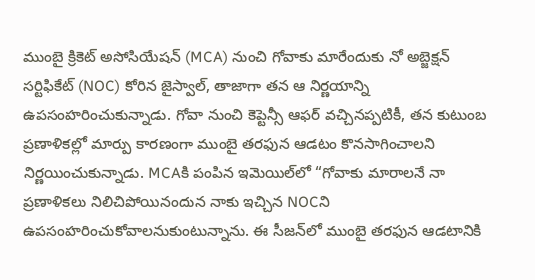ముంబై క్రికెట్ అసోసియేషన్ (MCA) నుంచి గోవాకు మారేందుకు నో అబ్జెక్షన్ సర్టిఫికేట్ (NOC) కోరిన జైస్వాల్, తాజాగా తన ఆ నిర్ణయాన్ని ఉపసంహరించుకున్నాడు. గోవా నుంచి కెప్టెన్సీ ఆఫర్ వచ్చినప్పటికీ, తన కుటుంబ ప్రణాళికల్లో మార్పు కారణంగా ముంబై తరఫున ఆడటం కొనసాగించాలని నిర్ణయించుకున్నాడు. MCAకి పంపిన ఇమెయిల్‌లో “గోవాకు మారాలనే నా ప్రణాళికలు నిలిచిపోయినందున నాకు ఇచ్చిన NOCని ఉపసంహరించుకోవాలనుకుంటున్నాను. ఈ సీజన్‌లో ముంబై తరఫున ఆడటానికి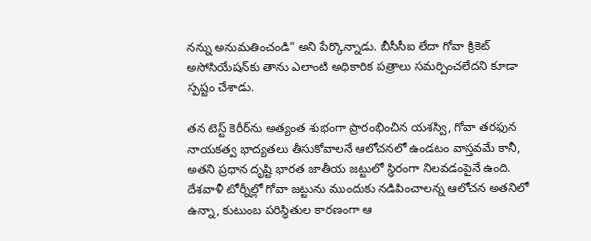నన్ను అనుమతించండి” అని పేర్కొన్నాడు. బీసీసీఐ లేదా గోవా క్రికెట్ అసోసియేషన్‌కు తాను ఎలాంటి అధికారిక పత్రాలు సమర్పించలేదని కూడా స్పష్టం చేశాడు.

తన టెస్ట్ కెరీర్‌ను అత్యంత శుభంగా ప్రారంభించిన యశస్వి, గోవా తరఫున నాయకత్వ భాద్యతలు తీసుకోవాలనే ఆలోచనలో ఉండటం వాస్తవమే కానీ, అతని ప్రధాన దృష్టి భారత జాతీయ జట్టులో స్థిరంగా నిలవడంపైనే ఉంది. దేశవాళీ టోర్నీల్లో గోవా జట్టును ముందుకు నడిపించాలన్న ఆలోచన అతనిలో ఉన్నా, కుటుంబ పరిస్థితుల కారణంగా ఆ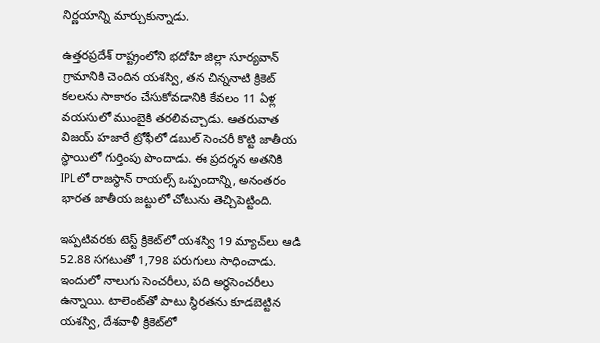నిర్ణయాన్ని మార్చుకున్నాడు.

ఉత్తరప్రదేశ్ రాష్ట్రంలోని భదోహి జిల్లా సూర్యవాన్ గ్రామానికి చెందిన యశస్వి, తన చిన్ననాటి క్రికెట్ కలలను సాకారం చేసుకోవడానికి కేవలం 11 ఏళ్ల వయసులో ముంబైకి తరలివచ్చాడు. ఆతరువాత విజయ్ హజారే ట్రోఫీలో డబుల్ సెంచరీ కొట్టి జాతీయ స్థాయిలో గుర్తింపు పొందాడు. ఈ ప్రదర్శన అతనికి IPLలో రాజస్థాన్ రాయల్స్‌ ఒప్పందాన్ని, అనంతరం భారత జాతీయ జట్టులో చోటును తెచ్చిపెట్టింది.

ఇప్పటివరకు టెస్ట్ క్రికెట్‌లో యశస్వి 19 మ్యాచ్‌లు ఆడి 52.88 సగటుతో 1,798 పరుగులు సాధించాడు. ఇందులో నాలుగు సెంచరీలు, పది అర్ధసెంచరీలు ఉన్నాయి. టాలెంట్‌తో పాటు స్థిరతను కూడబెట్టిన యశస్వి, దేశవాళీ క్రికెట్‌లో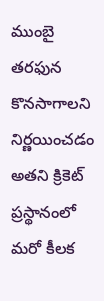ముంబై తరఫున కొనసాగాలని నిర్ణయించడం అతని క్రికెట్ ప్రస్థానంలో మరో కీలక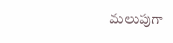మలుపుగా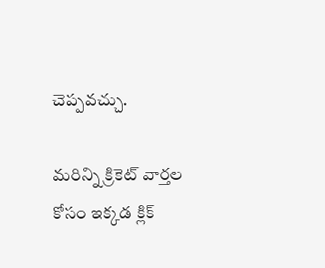చెప్పవచ్చు.

మరిన్ని క్రికెట్ వార్తల కోసం ఇక్కడ క్లిక్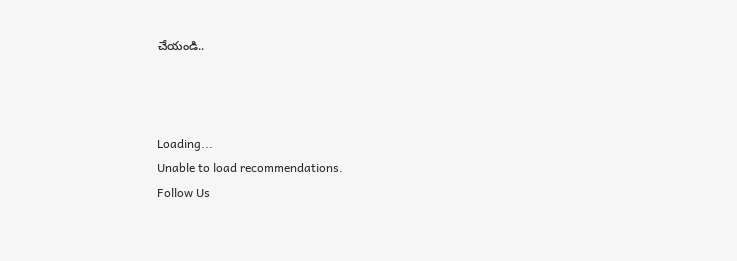చేయండి..



Loading...
Unable to load recommendations.
Follow Us